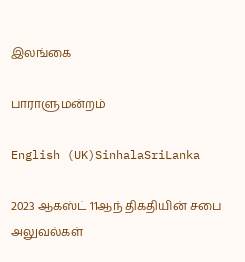இலங்கை

பாராளுமன்றம்

English (UK)SinhalaSriLanka

2023 ஆகஸ்ட் 11ஆந் திகதியின் சபை அலுவல்கள்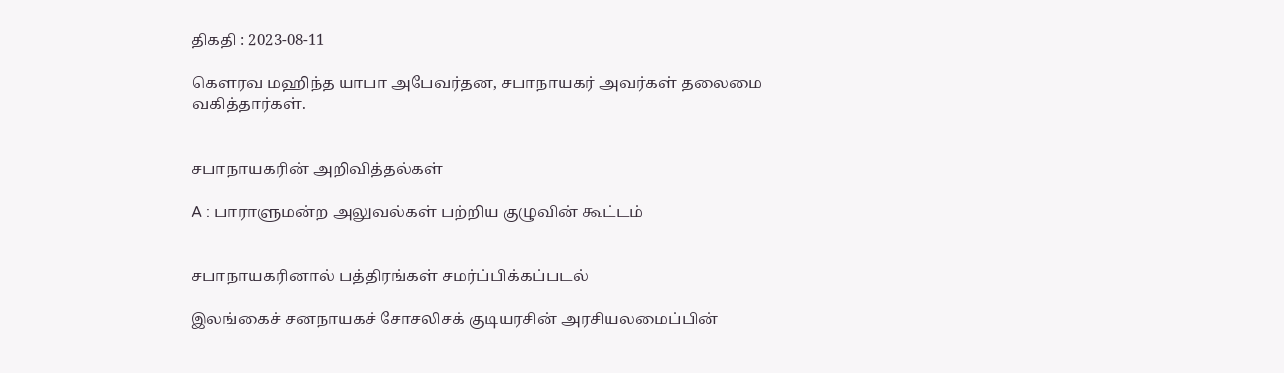திகதி : 2023-08-11

கௌரவ மஹிந்த யாபா அபேவர்தன, சபாநாயகர் அவர்கள் தலைமை வகித்தார்கள்.


சபாநாயகரின் அறிவித்தல்கள்

A : பாராளுமன்ற அலுவல்கள் பற்றிய குழுவின் கூட்டம்


சபாநாயகரினால் பத்திரங்கள் சமர்ப்பிக்கப்படல்

இலங்கைச் சனநாயகச் சோசலிசக் குடியரசின் அரசியலமைப்பின்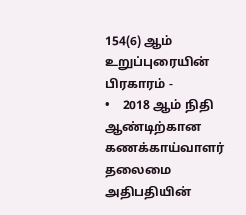154(6) ஆம் உறுப்புரையின் பிரகாரம் -
•    2018 ஆம் நிதி ஆண்டிற்கான கணக்காய்வாளர் தலைமை அதிபதியின்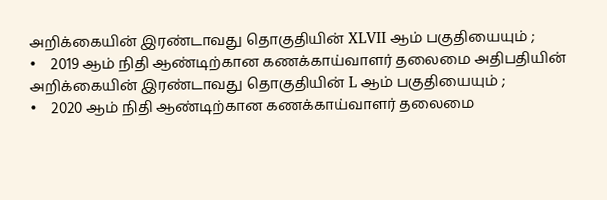அறிக்கையின் இரண்டாவது தொகுதியின் XLVII ஆம் பகுதியையும் ;
•    2019 ஆம் நிதி ஆண்டிற்கான கணக்காய்வாளர் தலைமை அதிபதியின் அறிக்கையின் இரண்டாவது தொகுதியின் L ஆம் பகுதியையும் ;
•    2020 ஆம் நிதி ஆண்டிற்கான கணக்காய்வாளர் தலைமை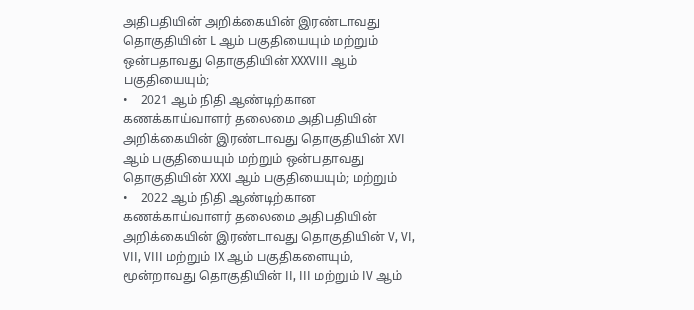அதிபதியின் அறிக்கையின் இரண்டாவது தொகுதியின் L ஆம் பகுதியையும் மற்றும் ஒன்பதாவது தொகுதியின் XXXVIII ஆம் பகுதியையும்;
•    2021 ஆம் நிதி ஆண்டிற்கான கணக்காய்வாளர் தலைமை அதிபதியின் அறிக்கையின் இரண்டாவது தொகுதியின் XVI ஆம் பகுதியையும் மற்றும் ஒன்பதாவது தொகுதியின் XXXI ஆம் பகுதியையும்; மற்றும்
•    2022 ஆம் நிதி ஆண்டிற்கான கணக்காய்வாளர் தலைமை அதிபதியின் அறிக்கையின் இரண்டாவது தொகுதியின் V, VI, VII, VIII மற்றும் IX ஆம் பகுதிகளையும், மூன்றாவது தொகுதியின் II, III மற்றும் IV ஆம்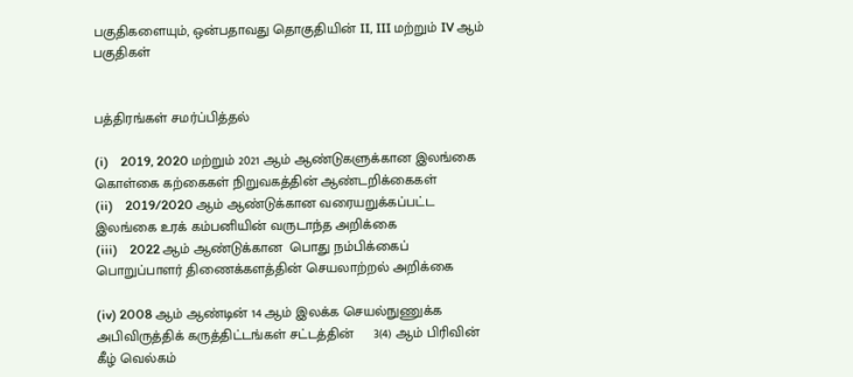பகுதிகளையும், ஒன்பதாவது தொகுதியின் II, III மற்றும் IV ஆம் பகுதிகள்


பத்திரங்கள் சமர்ப்பித்தல்

(i)    2019, 2020 மற்றும் 2021 ஆம் ஆண்டுகளுக்கான இலங்கை கொள்கை கற்கைகள் நிறுவகத்தின் ஆண்டறிக்கைகள்
(ii)    2019/2020 ஆம் ஆண்டுக்கான வரையறுக்கப்பட்ட இலங்கை உரக் கம்பனியின் வருடாந்த அறிக்கை
(iii)    2022 ஆம் ஆண்டுக்கான  பொது நம்பிக்கைப் பொறுப்பாளர் திணைக்களத்தின் செயலாற்றல் அறிக்கை

(iv) 2008 ஆம் ஆண்டின் 14 ஆம் இலக்க செயல்நுணுக்க அபிவிருத்திக் கருத்திட்டங்கள் சட்டத்தின்     3(4) ஆம் பிரிவின் கீழ் வெல்கம்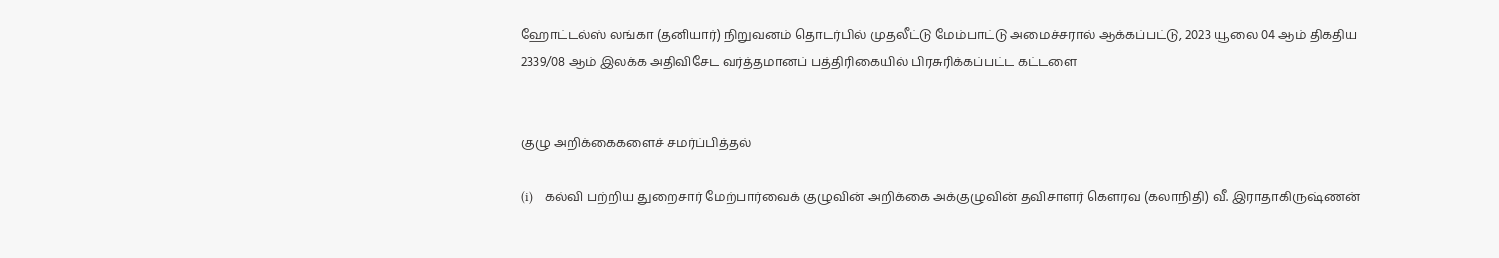ஹோட்டல்ஸ் லங்கா (தனியார்) நிறுவனம் தொடர்பில் முதலீட்டு மேம்பாட்டு அமைச்சரால் ஆக்கப்பட்டு, 2023 யூலை 04 ஆம் திகதிய 2339/08 ஆம் இலக்க அதிவிசேட வர்த்தமானப் பத்திரிகையில் பிரசுரிக்கப்பட்ட கட்டளை


குழு அறிக்கைகளைச் சமர்ப்பித்தல்

(i)    கல்வி பற்றிய துறைசார் மேற்பார்வைக் குழுவின் அறிக்கை அக்குழுவின் தவிசாளர் கௌரவ (கலாநிதி) வீ. இராதாகிருஷ்ணன்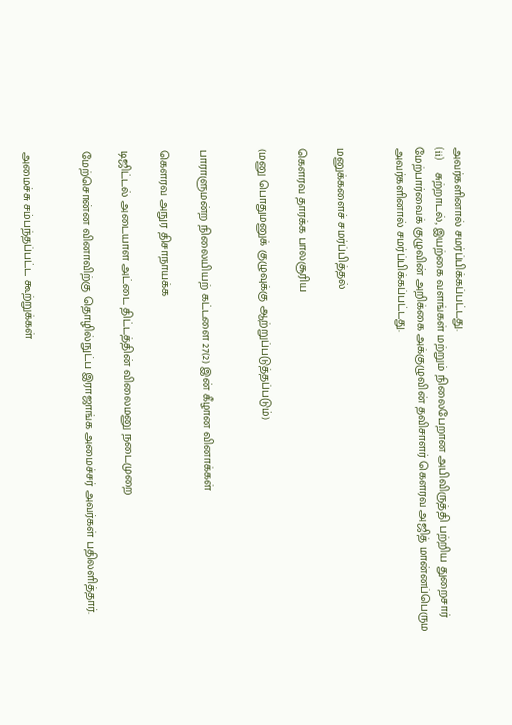அவர்களினால் சமர்ப்பிக்கப்பட்டது.
(ii)    சுற்றாடல், இயற்கை வளங்கள் மற்றும் நிலைபேறான அபிவிருத்தி பற்றிய துறைசார் மேற்பார்வைக் குழுவின் அறிக்கை அக்குழுவின் தவிசாளர் கௌரவ அஜித் மான்னப்பெரும அவர்களினால் சமர்ப்பிக்கப்பட்டது.


மனுக்களைச் சமர்ப்பித்தல்

கௌரவ தாரக்க பாலசூரிய

(மனு பொதுமனுக் குழுவுக்கு ஆற்றுப்படுத்தப்படும்)


பாராளுமன்ற நிலையியற் கட்டளை 27(2) இன் கீழான வினாக்கள்

கௌரவ அநுர திசாநாயக்க

டிஜிட்டல் அடையாள அட்டை திட்டத்தின் விலைமனு நடைமுறை

மேற்சொன்ன வினாவிற்கு தொழில்நுட்ப இராஜாங்க அமைச்சர் அவர்கள் பதிலளித்தார்.


அமைச்சு சம்பந்தப்பட்ட கூற்றுக்கள்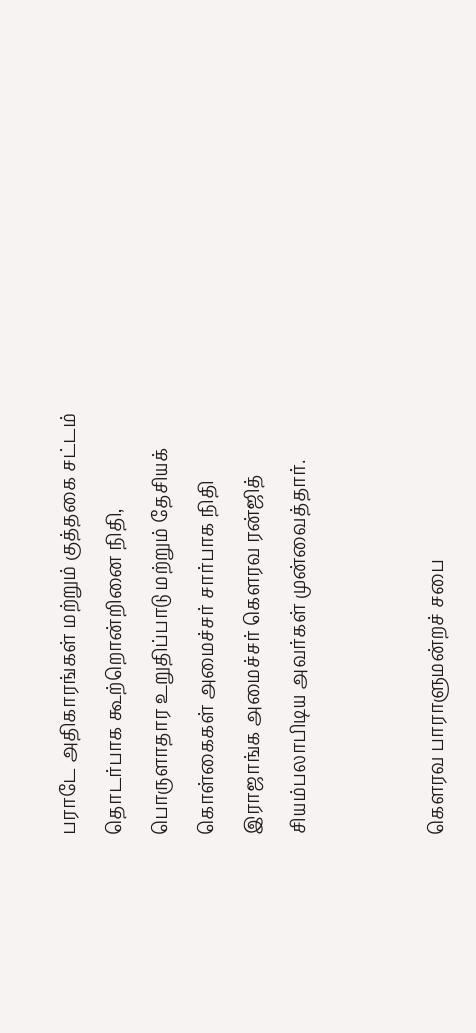பராடே அதிகாரங்கள் மற்றும் குத்தகை சட்டம் தொடர்பாக கூற்றொன்றினை நிதி, பொருளாதார உறுதிப்பாடு மற்றும் தேசியக் கொள்கைகள் அமைச்சர் சார்பாக நிதி இராஜாங்க அமைச்சர் கௌரவ ரன்ஜித் சியம்பலாபிடிய அவர்கள் முன்வைத்தார்.


கௌரவ பாராளுமன்றச் சபை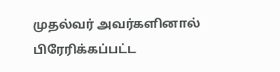முதல்வர் அவர்களினால் பிரேரிக்கப்பட்ட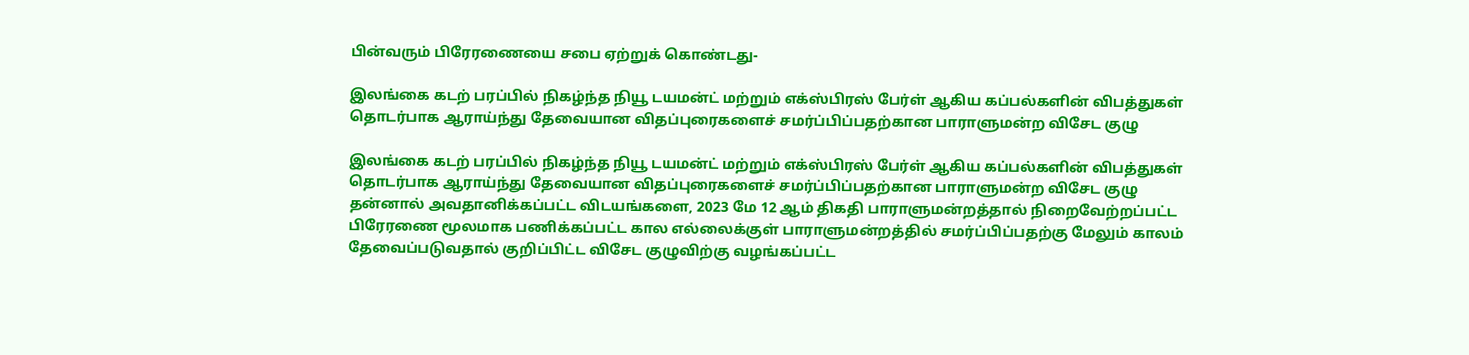பின்வரும் பிரேரணையை சபை ஏற்றுக் கொண்டது-

இலங்கை கடற் பரப்பில் நிகழ்ந்த நியூ டயமன்ட் மற்றும் எக்ஸ்பிரஸ் பேர்ள் ஆகிய கப்பல்களின் விபத்துகள் தொடர்பாக ஆராய்ந்து தேவையான விதப்புரைகளைச் சமர்ப்பிப்பதற்கான பாராளுமன்ற விசேட குழு

இலங்கை கடற் பரப்பில் நிகழ்ந்த நியூ டயமன்ட் மற்றும் எக்ஸ்பிரஸ் பேர்ள் ஆகிய கப்பல்களின் விபத்துகள் தொடர்பாக ஆராய்ந்து தேவையான விதப்புரைகளைச் சமர்ப்பிப்பதற்கான பாராளுமன்ற விசேட குழு தன்னால் அவதானிக்கப்பட்ட விடயங்களை, 2023 மே 12 ஆம் திகதி பாராளுமன்றத்தால் நிறைவேற்றப்பட்ட பிரேரணை மூலமாக பணிக்கப்பட்ட கால எல்லைக்குள் பாராளுமன்றத்தில் சமர்ப்பிப்பதற்கு மேலும் காலம் தேவைப்படுவதால் குறிப்பிட்ட விசேட குழுவிற்கு வழங்கப்பட்ட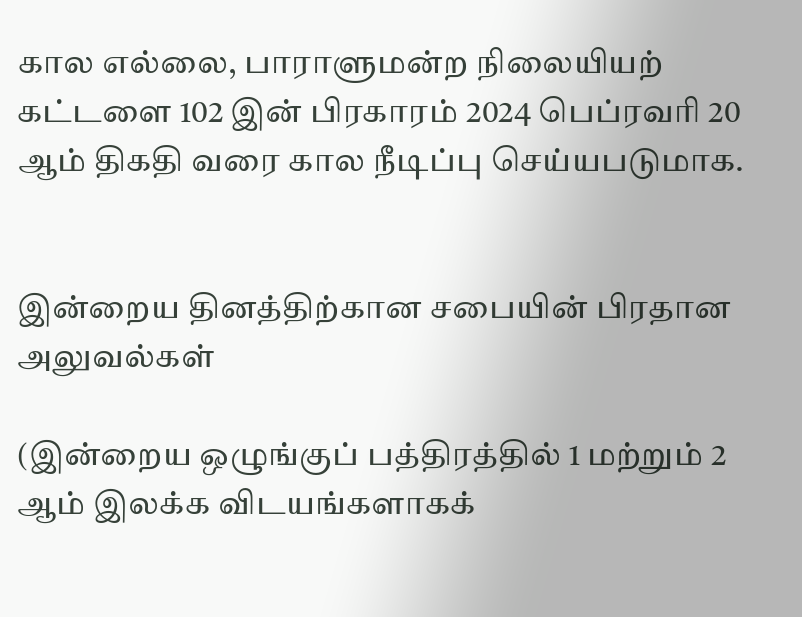கால எல்லை, பாராளுமன்ற நிலையியற் கட்டளை 102 இன் பிரகாரம் 2024 பெப்ரவரி 20 ஆம் திகதி வரை கால நீடிப்பு செய்யபடுமாக.


இன்றைய தினத்திற்கான சபையின் பிரதான அலுவல்கள்

(இன்றைய ஒழுங்குப் பத்திரத்தில் 1 மற்றும் 2 ஆம் இலக்க விடயங்களாகக்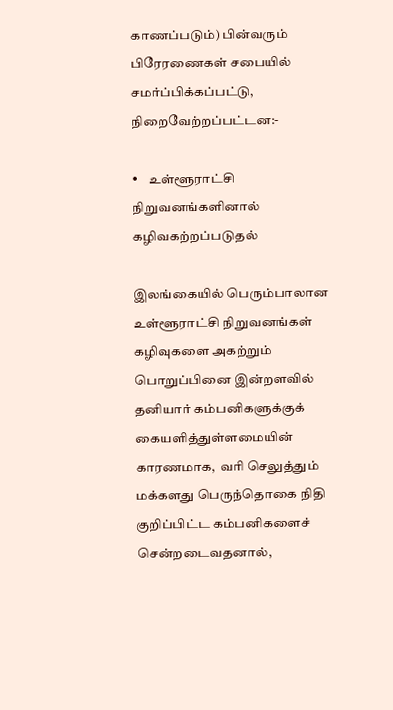காணப்படும்) பின்வரும் பிரேரணைகள் சபையில் சமர்ப்பிக்கப்பட்டு, நிறைவேற்றப்பட்டன:-

•    உள்ளூராட்சி நிறுவனங்களினால் கழிவகற்றப்படுதல்

இலங்கையில் பெரும்பாலான உள்ளூராட்சி நிறுவனங்கள் கழிவுகளை அகற்றும் பொறுப்பினை இன்றளவில் தனியார் கம்பனிகளுக்குக் கையளித்துள்ளமையின் காரணமாக,  வரி செலுத்தும் மக்களது பெருந்தொகை நிதி குறிப்பிட்ட கம்பனிகளைச் சென்றடைவதனால்,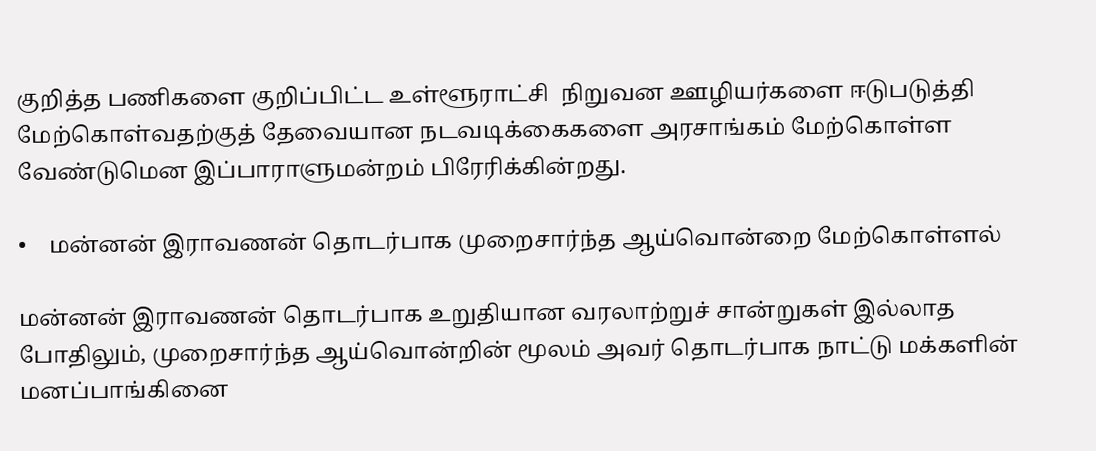குறித்த பணிகளை குறிப்பிட்ட உள்ளூராட்சி  நிறுவன ஊழியர்களை ஈடுபடுத்தி  மேற்கொள்வதற்குத் தேவையான நடவடிக்கைகளை அரசாங்கம் மேற்கொள்ள வேண்டுமென இப்பாராளுமன்றம் பிரேரிக்கின்றது.

•    மன்னன் இராவணன் தொடர்பாக முறைசார்ந்த ஆய்வொன்றை மேற்கொள்ளல்

மன்னன் இராவணன் தொடர்பாக உறுதியான வரலாற்றுச் சான்றுகள் இல்லாத போதிலும், முறைசார்ந்த ஆய்வொன்றின் மூலம் அவர் தொடர்பாக நாட்டு மக்களின் மனப்பாங்கினை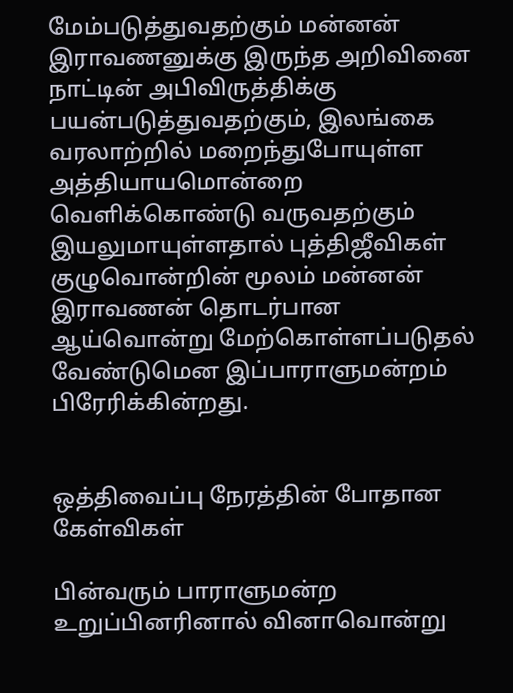மேம்படுத்துவதற்கும் மன்னன் இராவணனுக்கு இருந்த அறிவினை நாட்டின் அபிவிருத்திக்கு பயன்படுத்துவதற்கும், இலங்கை வரலாற்றில் மறைந்துபோயுள்ள அத்தியாயமொன்றை வெளிக்கொண்டு வருவதற்கும் இயலுமாயுள்ளதால் புத்திஜீவிகள் குழுவொன்றின் மூலம் மன்னன் இராவணன் தொடர்பான ஆய்வொன்று மேற்கொள்ளப்படுதல் வேண்டுமென இப்பாராளுமன்றம் பிரேரிக்கின்றது.


ஒத்திவைப்பு நேரத்தின் போதான  கேள்விகள்

பின்வரும் பாராளுமன்ற உறுப்பினரினால் வினாவொன்று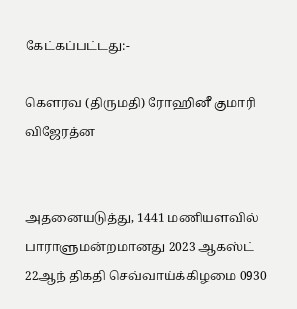கேட்கப்பட்டது:-

கௌரவ (திருமதி) ரோஹினீ குமாரி விஜேரத்ன


அதனையடுத்து, 1441 மணியளவில் பாராளுமன்றமானது 2023 ஆகஸ்ட் 22ஆந் திகதி செவ்வாய்க்கிழமை 0930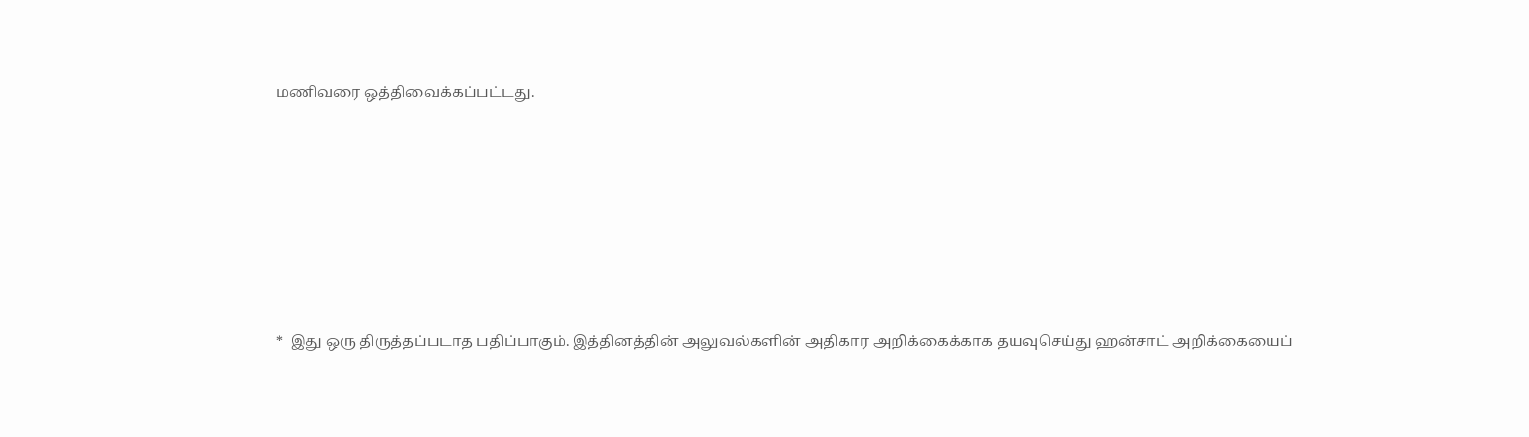மணிவரை ஒத்திவைக்கப்பட்டது.







*  இது ஒரு திருத்தப்படாத பதிப்பாகும். இத்தினத்தின் அலுவல்களின் அதிகார அறிக்கைக்காக தயவுசெய்து ஹன்சாட் அறிக்கையைப்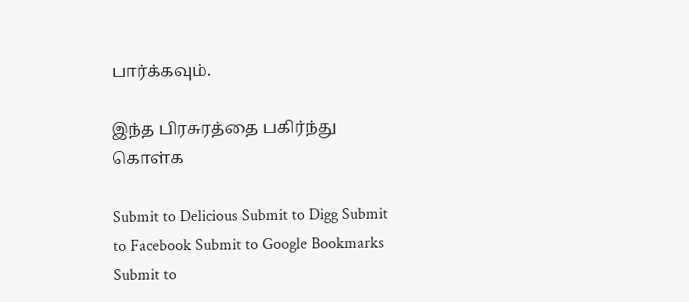பார்க்கவும்.

இந்த பிரசுரத்தை பகிர்ந்து கொள்க

Submit to Delicious Submit to Digg Submit to Facebook Submit to Google Bookmarks Submit to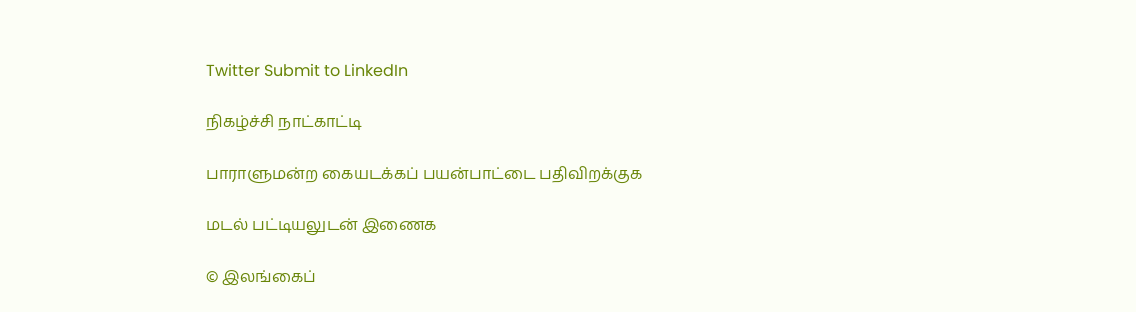Twitter Submit to LinkedIn

நிகழ்ச்சி நாட்காட்டி

பாராளுமன்ற கையடக்கப் பயன்பாட்டை பதிவிறக்குக

மடல் பட்டியலுடன் இணைக

© இலங்கைப்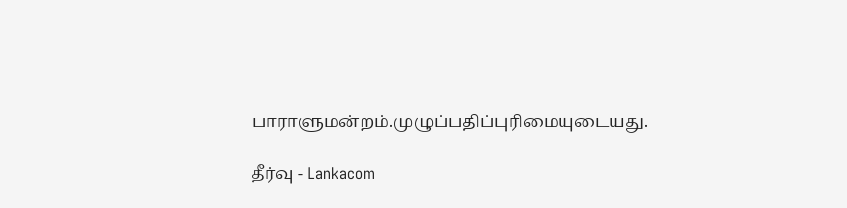பாராளுமன்றம்.முழுப்பதிப்புரிமையுடையது.

தீர்வு - Lankacom